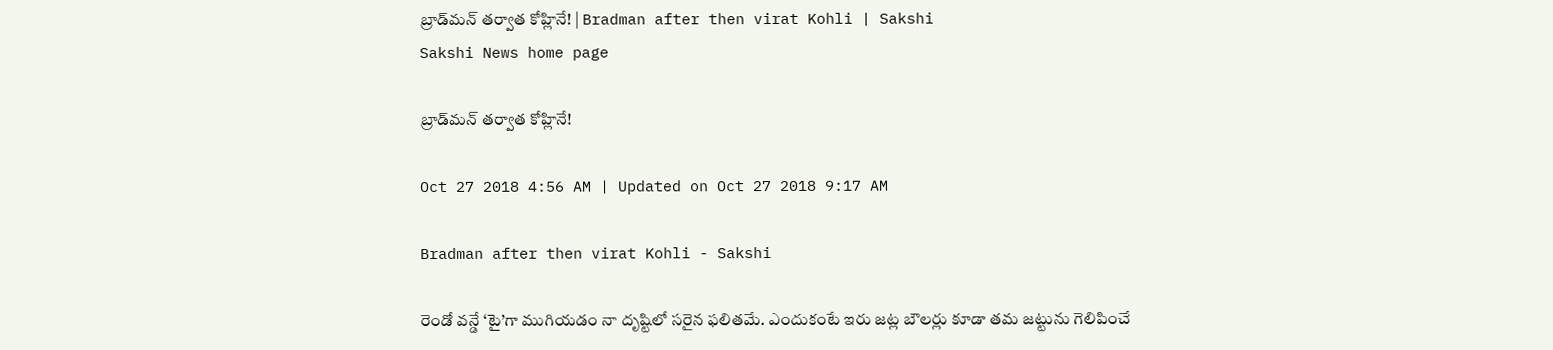బ్రాడ్‌మన్‌ తర్వాత కోహ్లినే! | Bradman after then virat Kohli | Sakshi
Sakshi News home page

బ్రాడ్‌మన్‌ తర్వాత కోహ్లినే!

Oct 27 2018 4:56 AM | Updated on Oct 27 2018 9:17 AM

Bradman after then virat Kohli - Sakshi

రెండో వన్డే ‘టై’గా ముగియడం నా దృష్టిలో సరైన ఫలితమే. ఎందుకంటే ఇరు జట్ల బౌలర్లు కూడా తమ జట్టును గెలిపించే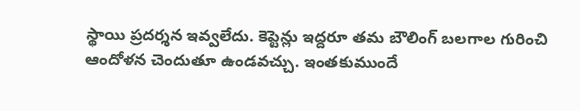స్థాయి ప్రదర్శన ఇవ్వలేదు. కెప్టెన్లు ఇద్దరూ తమ బౌలింగ్‌ బలగాల గురించి ఆందోళన చెందుతూ ఉండవచ్చు. ఇంతకుముందే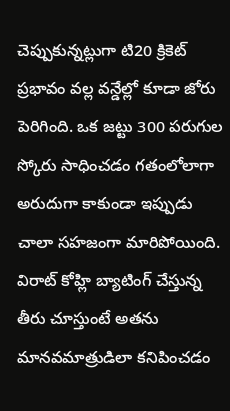చెప్పుకున్నట్లుగా టి20 క్రికెట్‌ ప్రభావం వల్ల వన్డేల్లో కూడా జోరు పెరిగింది. ఒక జట్టు 300 పరుగుల స్కోరు సాధించడం గతంలోలాగా అరుదుగా కాకుండా ఇప్పుడు చాలా సహజంగా మారిపోయింది. విరాట్‌ కోహ్లి బ్యాటింగ్‌ చేస్తున్న తీరు చూస్తుంటే అతను మానవమాత్రుడిలా కనిపించడం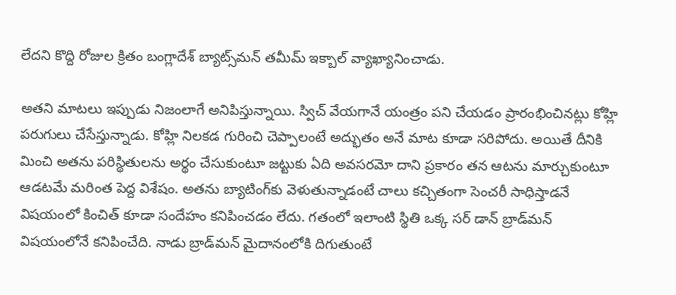లేదని కొద్ది రోజుల క్రితం బంగ్లాదేశ్‌ బ్యాట్స్‌మన్‌ తమీమ్‌ ఇక్బాల్‌ వ్యాఖ్యానించాడు.

అతని మాటలు ఇప్పుడు నిజంలాగే అనిపిస్తున్నాయి. స్విచ్‌ వేయగానే యంత్రం పని చేయడం ప్రారంభించినట్లు కోహ్లి పరుగులు చేసేస్తున్నాడు. కోహ్లి నిలకడ గురించి చెప్పాలంటే అద్భుతం అనే మాట కూడా సరిపోదు. అయితే దీనికి మించి అతను పరిస్థితులను అర్థం చేసుకుంటూ జట్టుకు ఏది అవసరమో దాని ప్రకారం తన ఆటను మార్చుకుంటూ ఆడటమే మరింత పెద్ద విశేషం. అతను బ్యాటింగ్‌కు వెళుతున్నాడంటే చాలు కచ్చితంగా సెంచరీ సాధిస్తాడనే విషయంలో కించిత్‌ కూడా సందేహం కనిపించడం లేదు. గతంలో ఇలాంటి స్థితి ఒక్క సర్‌ డాన్‌ బ్రాడ్‌మన్‌ విషయంలోనే కనిపించేది. నాడు బ్రాడ్‌మన్‌ మైదానంలోకి దిగుతుంటే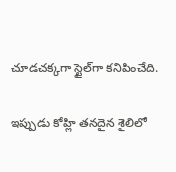చూడచక్కగా స్టైల్‌గా కనిపించేది.

ఇప్పుడు కోహ్లి తనదైన శైలిలో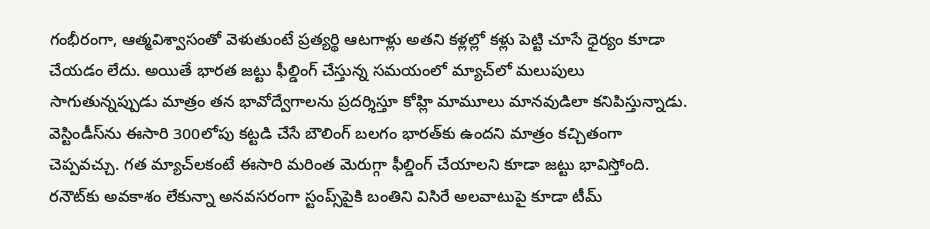గంభీరంగా, ఆత్మవిశ్వాసంతో వెళుతుంటే ప్రత్యర్థి ఆటగాళ్లు అతని కళ్లల్లో కళ్లు పెట్టి చూసే ధైర్యం కూడా చేయడం లేదు. అయితే భారత జట్టు ఫీల్డింగ్‌ చేస్తున్న సమయంలో మ్యాచ్‌లో మలుపులు సాగుతున్నప్పుడు మాత్రం తన భావోద్వేగాలను ప్రదర్శిస్తూ కోహ్లి మామూలు మానవుడిలా కనిపిస్తున్నాడు. వెస్టిండీస్‌ను ఈసారి 300లోపు కట్టడి చేసే బౌలింగ్‌ బలగం భారత్‌కు ఉందని మాత్రం కచ్చితంగా చెప్పవచ్చు. గత మ్యాచ్‌లకంటే ఈసారి మరింత మెరుగ్గా ఫీల్డింగ్‌ చేయాలని కూడా జట్టు భావిస్తోంది. రనౌట్‌కు అవకాశం లేకున్నా అనవసరంగా స్టంప్స్‌పైకి బంతిని విసిరే అలవాటుపై కూడా టీమ్‌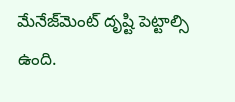మేనేజ్‌మెంట్‌ దృష్టి పెట్టాల్సి ఉంది.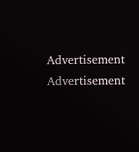Advertisement
Advertisement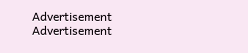Advertisement
Advertisement